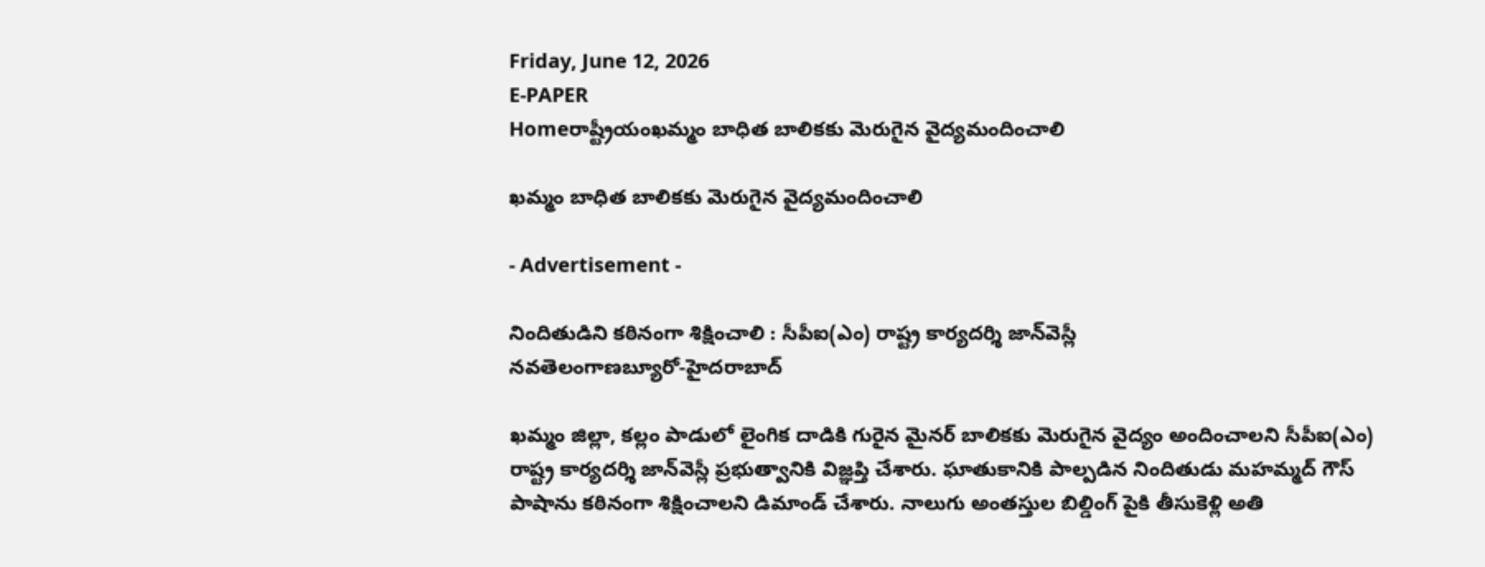Friday, June 12, 2026
E-PAPER
Homeరాష్ట్రీయంఖమ్మం బాధిత బాలికకు మెరుగైన వైద్యమందించాలి

ఖమ్మం బాధిత బాలికకు మెరుగైన వైద్యమందించాలి

- Advertisement -

నిందితుడిని కఠినంగా శిక్ష‍ించాలి : సీపీఐ(ఎం) రాష్ట్ర కార్యదర్శి జాన్‌‌వెస్లీ
నవతెలంగాణబ్యూరో-హైదరాబాద్‌

ఖమ్మం జిల్లా, కల్లం పాడులో లైంగిక దాడికి గురైన మైనర్‌ ‌బాలికకు మెరుగైన వైద్యం అందించాలని సీపీఐ(ఎం) రాష్ట్ర కార్యదర్శి జాన్‌‌వెస్లీ ప్రభుత్వానికి విజ్ఞప్తి చేశారు. ఘాతుకానికి పాల్పడిన నిందితుడు మహమ్మద్ గౌస్‌ పాషాను కఠినంగా శిక్ష‍ించాలని డిమాండ్‌ ‌చేశారు. నాలుగు అంతస్తుల బిల్డింగ్ పైకి తీసుకెళ్లి అతి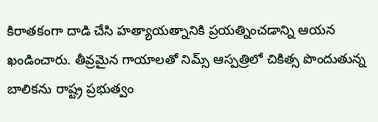కిరాతకంగా దాడి చేసి హత్యాయత్నానికి ప్రయత్నించడాన్ని ఆయన ఖండించారు. తీవ్రమైన గాయాలతో నిమ్స్ ఆస్పత్రిలో చికిత్స పొందుతున్న బాలికను రాష్ట్ర ప్రభుత్వం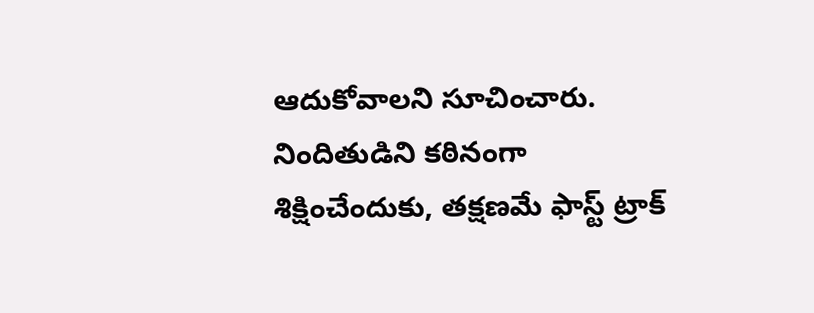ఆదుకోవాలని సూచించారు. నిందితుడిని కఠినంగా శిక్షించేందుకు, తక్షణమే ఫాస్ట్ ట్రాక్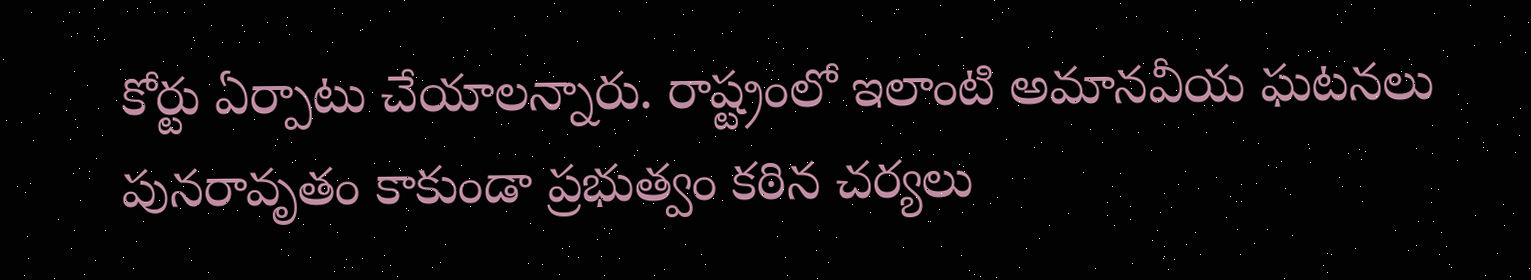కోర్టు ఏర్పాటు చేయాలన్నారు. రాష్ట్రంలో ఇలాంటి అమానవీయ ఘటనలు పునరావృతం కాకుండా ప్రభుత్వం కఠిన చర్యలు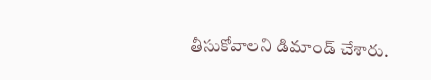తీసుకోవాలని డిమాండ్‌ ‌చేశారు.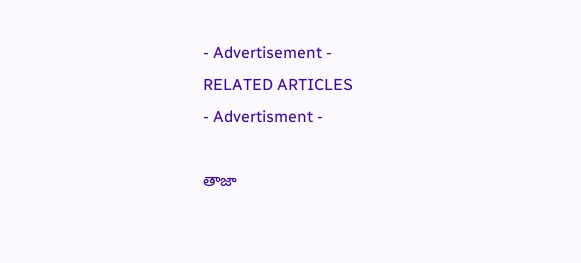- Advertisement -
RELATED ARTICLES
- Advertisment -

తాజా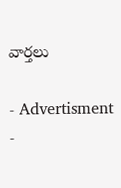వార్తలు

- Advertisment -